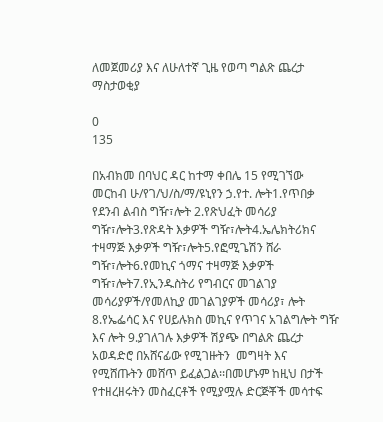ለመጀመሪያ እና ለሁለተኛ ጊዜ የወጣ ግልጽ ጨረታ ማስታወቂያ

0
135

በአብክመ በባህር ዳር ከተማ ቀበሌ 15 የሚገኘው መርከብ ሁ/የገ/ህ/ስ/ማ/ዩኒየን ኃ.የተ. ሎት1.የጥበቃ የደንብ ልብስ ግዥ፣ሎት 2.የጽህፈት መሳሪያ ግዥ፣ሎት3.የጽዳት እቃዎች ግዥ፣ሎት4.ኤሌክትሪክና ተዛማጅ እቃዎች ግዥ፣ሎት5.የፎሚጌሽን ሸራ ግዥ፣ሎት6.የመኪና ጎማና ተዛማጅ እቃዎች ግዥ፣ሎት7.የኢንዱስትሪ የግብርና መገልገያ መሳሪያዎች/የመለኪያ መገልገያዎች መሳሪያ፣ ሎት 8.የኤፌሳር እና የሀይሉክስ መኪና የጥገና አገልግሎት ግዥ እና ሎት 9.ያገለገሉ እቃዎች ሽያጭ በግልጽ ጨረታ አወዳድሮ በአሸናፊው የሚገዙትን  መግዛት እና የሚሸጡትን መሸጥ ይፈልጋል፡፡በመሆኑም ከዚህ በታች የተዘረዘሩትን መስፈርቶች የሚያሟሉ ድርጅቾች መሳተፍ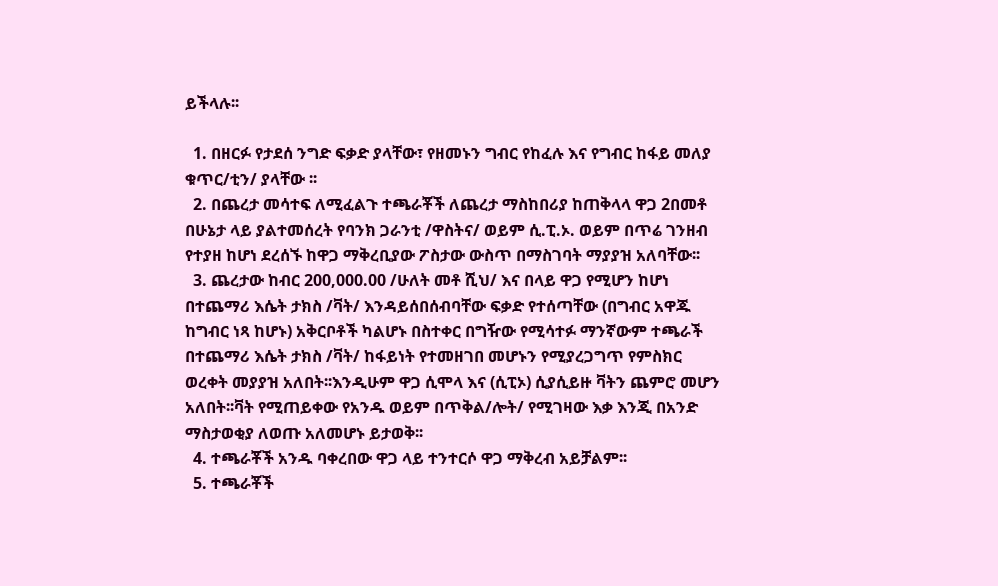ይችላሉ፡፡

  1. በዘርፉ የታደሰ ንግድ ፍቃድ ያላቸው፣ የዘመኑን ግብር የከፈሉ እና የግብር ከፋይ መለያ ቁጥር/ቲን/ ያላቸው ፡፡
  2. በጨረታ መሳተፍ ለሚፈልጉ ተጫራቾች ለጨረታ ማስከበሪያ ከጠቅላላ ዋጋ 2በመቶ በሁኔታ ላይ ያልተመሰረት የባንክ ጋራንቲ /ዋስትና/ ወይም ሲ.ፒ.ኦ. ወይም በጥሬ ገንዘብ የተያዘ ከሆነ ደረሰኙ ከዋጋ ማቅረቢያው ፖስታው ውስጥ በማስገባት ማያያዝ አለባቸው፡፡
  3. ጨረታው ከብር 200,000.00 /ሁለት መቶ ሺህ/ እና በላይ ዋጋ የሚሆን ከሆነ በተጨማሪ እሴት ታክስ /ቫት/ እንዳይሰበሰብባቸው ፍቃድ የተሰጣቸው (በግብር አዋጁ ከግብር ነጻ ከሆኑ) አቅርቦቶች ካልሆኑ በስተቀር በግዥው የሚሳተፉ ማንኛውም ተጫራች በተጨማሪ እሴት ታክስ /ቫት/ ከፋይነት የተመዘገበ መሆኑን የሚያረጋግጥ የምስክር ወረቀት መያያዝ አለበት፡፡እንዲሁም ዋጋ ሲሞላ እና (ሲፒኦ) ሲያሲይዙ ቫትን ጨምሮ መሆን አለበት፡፡ቫት የሚጠይቀው የአንዱ ወይም በጥቅል/ሎት/ የሚገዛው እቃ እንጂ በአንድ ማስታወቂያ ለወጡ አለመሆኑ ይታወቅ፡፡
  4. ተጫራቾች አንዱ ባቀረበው ዋጋ ላይ ተንተርሶ ዋጋ ማቅረብ አይቻልም፡፡
  5. ተጫራቾች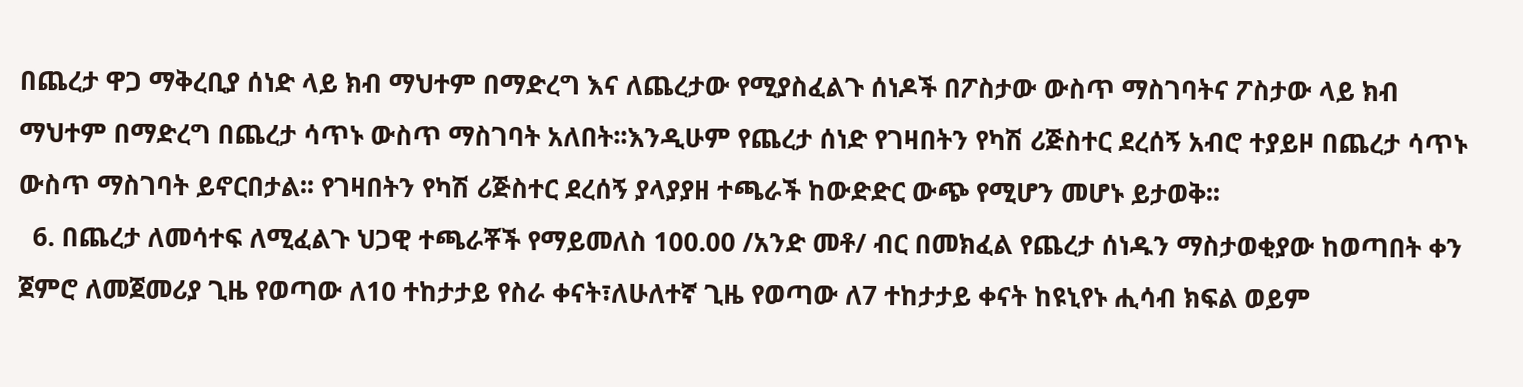በጨረታ ዋጋ ማቅረቢያ ሰነድ ላይ ክብ ማህተም በማድረግ እና ለጨረታው የሚያስፈልጉ ሰነዶች በፖስታው ውስጥ ማስገባትና ፖስታው ላይ ክብ ማህተም በማድረግ በጨረታ ሳጥኑ ውስጥ ማስገባት አለበት፡፡እንዲሁም የጨረታ ሰነድ የገዛበትን የካሽ ሪጅስተር ደረሰኝ አብሮ ተያይዞ በጨረታ ሳጥኑ ውስጥ ማስገባት ይኖርበታል፡፡ የገዛበትን የካሽ ሪጅስተር ደረሰኝ ያላያያዘ ተጫራች ከውድድር ውጭ የሚሆን መሆኑ ይታወቅ፡፡
  6. በጨረታ ለመሳተፍ ለሚፈልጉ ህጋዊ ተጫራቾች የማይመለስ 100.00 /አንድ መቶ/ ብር በመክፈል የጨረታ ሰነዱን ማስታወቂያው ከወጣበት ቀን ጀምሮ ለመጀመሪያ ጊዜ የወጣው ለ10 ተከታታይ የስራ ቀናት፣ለሁለተኛ ጊዜ የወጣው ለ7 ተከታታይ ቀናት ከዩኒየኑ ሒሳብ ክፍል ወይም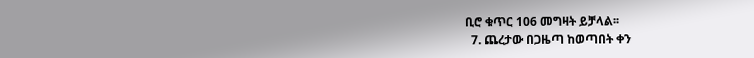ቢሮ ቁጥር 106 መግዛት ይቻላል፡፡
  7. ጨረታው በጋዜጣ ከወጣበት ቀን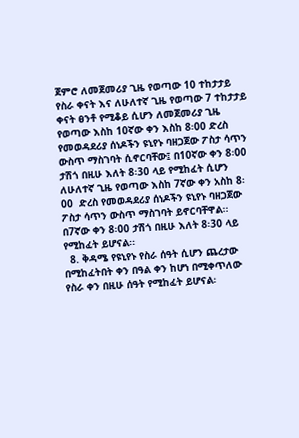ጀምሮ ለመጀመሪያ ጊዜ የወጣው 10 ተከታታይ የስራ ቀናት እና ለሁለተኛ ጊዜ የወጣው 7 ተከታታይ ቀናት ፀንቶ የሚቆይ ሲሆን ለመጀመሪያ ጊዜ የወጣው እስከ 10ኛው ቀን እስከ 8፡00 ድረስ የመወዳደሪያ ሰነዶችን ዩኒየኑ ባዘጋጀው ፖስታ ሳጥን ውስጥ ማስገባት ሲኖርባቸው፤ በ10ኛው ቀን 8፡00 ታሽጎ በዚሁ እለት 8፡30 ላይ የሚከፈት ሲሆን ለሁለተኛ ጊዜ የወጣው እስከ 7ኛው ቀን አስከ 8፡00  ድረስ የመወዳደሪያ ሰነዶችን ዩኒየኑ ባዘጋጀው ፖስታ ሳጥን ውስጥ ማስገባት ይኖርባቸዋል፡፡ በ7ኛው ቀን 8፡00 ታሽጎ በዚሁ እለት 8፡30 ላይ የሚከፈት ይሆናል፡፡
  8. ቅዳሜ የዩኒየኑ የስራ ሰዓት ሲሆን ጨረታው በሚከፈትበት ቀን በዓል ቀን ከሆነ በሚቀጥለው የስራ ቀን በዚሁ ሰዓት የሚከፈት ይሆናል፡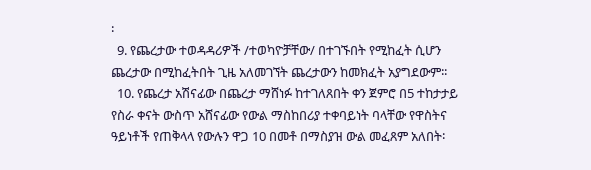፡
  9. የጨረታው ተወዳዳሪዎች /ተወካዮቻቸው/ በተገኙበት የሚከፈት ሲሆን ጨረታው በሚከፈትበት ጊዜ አለመገኘት ጨረታውን ከመክፈት አያግደውም፡፡
  10. የጨረታ አሽናፊው በጨረታ ማሸነፉ ከተገለጸበት ቀን ጀምሮ በ5 ተከታታይ የስራ ቀናት ውስጥ አሸናፊው የውል ማስከበሪያ ተቀባይነት ባላቸው የዋስትና ዓይነቶች የጠቅላላ የውሉን ዋጋ 10 በመቶ በማስያዝ ውል መፈጸም አለበት፡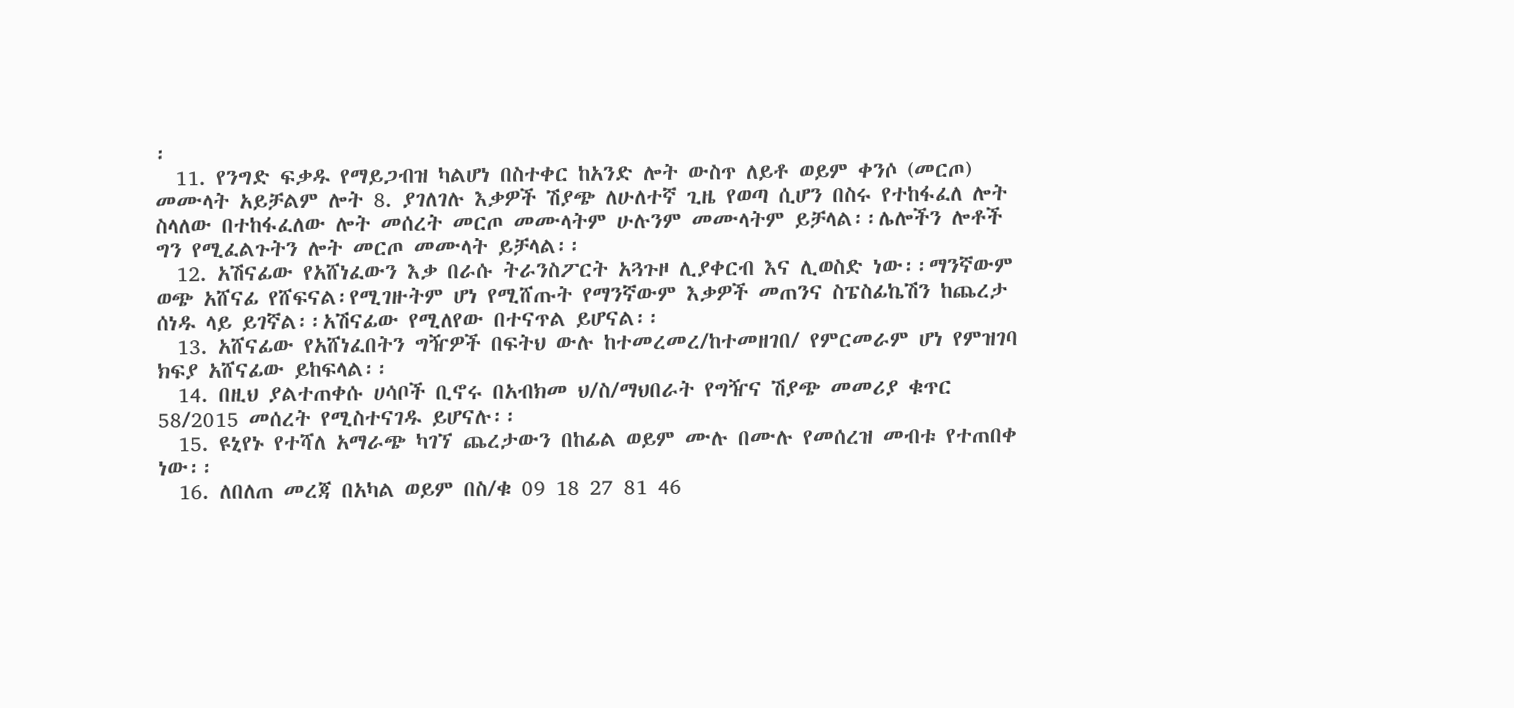፡
  11. የንግድ ፍቃዱ የማይጋብዝ ካልሆነ በስተቀር ከአንድ ሎት ውስጥ ለይቶ ወይም ቀንሶ (መርጦ) መሙላት አይቻልም ሎት 8. ያገለገሉ እቃዎች ሽያጭ ለሁለተኛ ጊዜ የወጣ ሲሆን በስሩ የተከፋፈለ ሎት ስላለው በተከፋፈለው ሎት መሰረት መርጦ መሙላትም ሁሉንም መሙላትም ይቻላል፡፡ሌሎችን ሎቶች ግን የሚፈልጉትን ሎት መርጦ መሙላት ይቻላል፡፡
  12. አሽናፊው የአሸነፈውን እቃ በራሱ ትራንስፖርት አጓጉዞ ሊያቀርብ እና ሊወስድ ነው፡፡ማንኛውም ወጭ አሸናፊ የሸፍናል፡የሚገዙትም ሆነ የሚሸጡት የማንኛውም እቃዎች መጠንና ስፔስፊኬሽን ከጨረታ ሰነዱ ላይ ይገኛል፡፡አሽናፊው የሚለየው በተናጥል ይሆናል፡፡
  13. አሸናፊው የአሸነፈበትን ግዥዎች በፍትህ ውሉ ከተመረመረ/ከተመዘገበ/ የምርመራም ሆነ የምዝገባ ክፍያ አሸናፊው ይከፍላል፡፡
  14. በዚህ ያልተጠቀሱ ሀሳቦች ቢኖሩ በአብክመ ህ/ስ/ማህበራት የግዥና ሽያጭ መመሪያ ቁጥር 58/2015 መሰረት የሚስተናገዱ ይሆናሉ፡፡
  15. ዩኒየኑ የተሻለ አማራጭ ካገኘ ጨረታውን በከፊል ወይም ሙሉ በሙሉ የመሰረዝ መብቱ የተጠበቀ ነው፡፡
  16. ለበለጠ መረጃ በአካል ወይም በስ/ቁ 09 18 27 81 46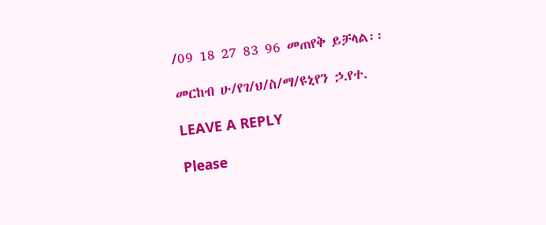/09 18 27 83 96 መጠየቅ ይቻላል፡፡

መርከብ ሁ/የገ/ህ/ስ/ማ/ዩኒየን ኃ.የተ.

LEAVE A REPLY

Please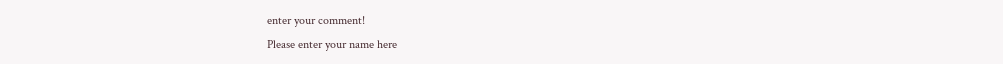enter your comment!
Please enter your name here